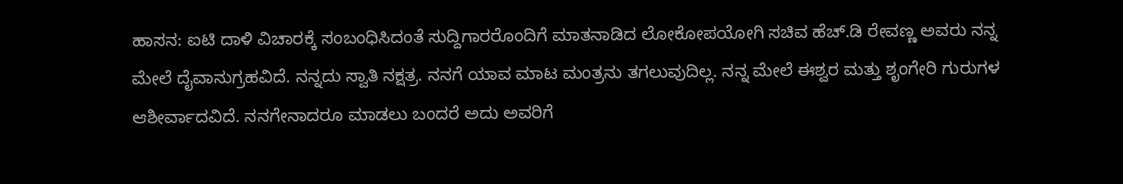ಹಾಸನ: ಐಟಿ ದಾಳಿ ವಿಚಾರಕ್ಕೆ ಸಂಬಂಧಿಸಿದಂತೆ ಸುದ್ದಿಗಾರರೊಂದಿಗೆ ಮಾತನಾಡಿದ ಲೋಕೋಪಯೋಗಿ ಸಚಿವ ಹೆಚ್.ಡಿ ರೇವಣ್ಣ ಅವರು ನನ್ನ ಮೇಲೆ ದೈವಾನುಗ್ರಹವಿದೆ. ನನ್ನದು ಸ್ವಾತಿ ನಕ್ಷತ್ರ. ನನಗೆ ಯಾವ ಮಾಟ ಮಂತ್ರನು ತಗಲುವುದಿಲ್ಲ. ನನ್ನ ಮೇಲೆ ಈಶ್ವರ ಮತ್ತು ಶೃಂಗೇರಿ ಗುರುಗಳ ಆಶೀರ್ವಾದವಿದೆ. ನನಗೇನಾದರೂ ಮಾಡಲು ಬಂದರೆ ಅದು ಅವರಿಗೆ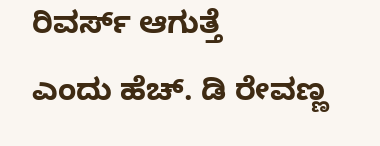ರಿವರ್ಸ್ ಆಗುತ್ತೆ
ಎಂದು ಹೆಚ್. ಡಿ ರೇವಣ್ಣ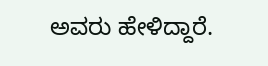ಅವರು ಹೇಳಿದ್ದಾರೆ.